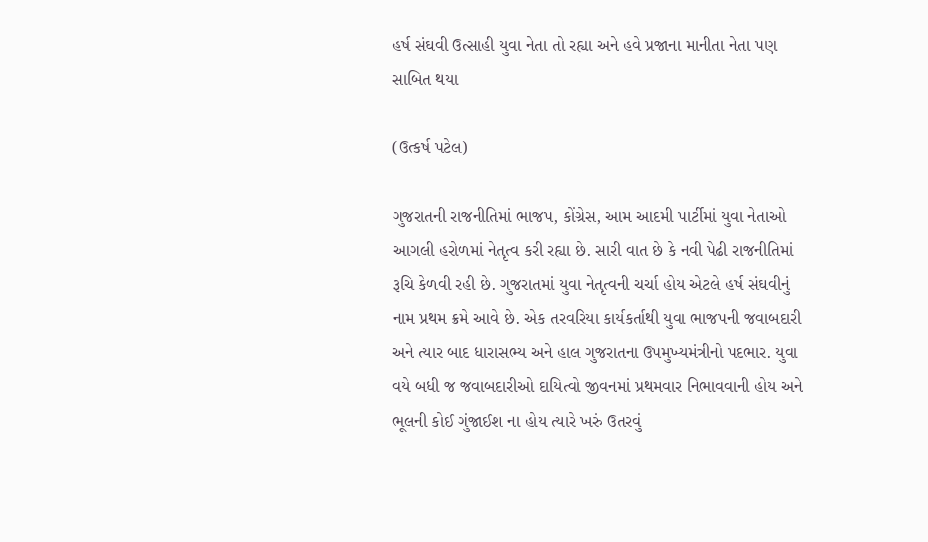હર્ષ સંઘવી ઉત્સાહી યુવા નેતા તો રહ્યા અને હવે પ્રજાના માનીતા નેતા પણ સાબિત થયા

(ઉત્કર્ષ પટેલ)

ગુજરાતની રાજનીતિમાં ભાજપ, કોંગ્રેસ, આમ આદમી પાર્ટીમાં યુવા નેતાઓ આગલી હરોળમાં નેતૃત્વ કરી રહ્યા છે. સારી વાત છે કે નવી પેઢી રાજનીતિમાં રૂચિ કેળવી રહી છે. ગુજરાતમાં યુવા નેતૃત્વની ચર્ચા હોય એટલે હર્ષ સંઘવીનું નામ પ્રથમ ક્રમે આવે છે. એક તરવરિયા કાર્યકર્તાથી યુવા ભાજપની જવાબદારી અને ત્યાર બાદ ધારાસભ્ય અને હાલ ગુજરાતના ઉપમુખ્યમંત્રીનો પદભાર. યુવા વયે બધી જ જવાબદારીઓ દાયિત્વો જીવનમાં પ્રથમવાર નિભાવવાની હોય અને ભૂલની કોઈ ગુંજાઈશ ના હોય ત્યારે ખરું ઉતરવું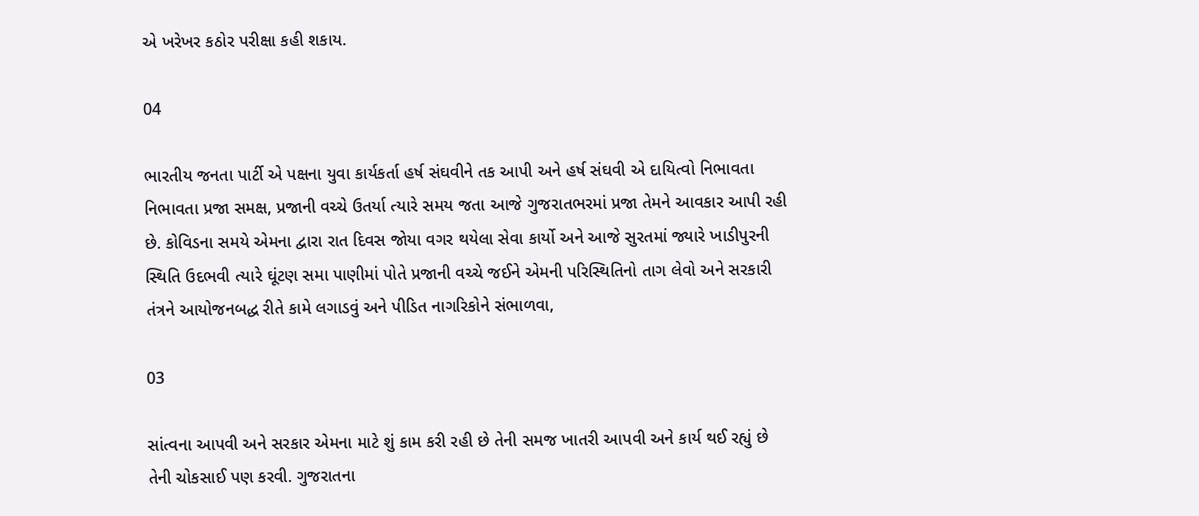એ ખરેખર કઠોર પરીક્ષા કહી શકાય.

04

ભારતીય જનતા પાર્ટી એ પક્ષના યુવા કાર્યકર્તા હર્ષ સંઘવીને તક આપી અને હર્ષ સંઘવી એ દાયિત્વો નિભાવતા નિભાવતા પ્રજા સમક્ષ, પ્રજાની વચ્ચે ઉતર્યા ત્યારે સમય જતા આજે ગુજરાતભરમાં પ્રજા તેમને આવકાર આપી રહી છે. કોવિડના સમયે એમના દ્વારા રાત દિવસ જોયા વગર થયેલા સેવા કાર્યો અને આજે સુરતમાં જ્યારે ખાડીપુરની સ્થિતિ ઉદભવી ત્યારે ઘૂંટણ સમા પાણીમાં પોતે પ્રજાની વચ્ચે જઈને એમની પરિસ્થિતિનો તાગ લેવો અને સરકારી તંત્રને આયોજનબદ્ધ રીતે કામે લગાડવું અને પીડિત નાગરિકોને સંભાળવા,

03

સાંત્વના આપવી અને સરકાર એમના માટે શું કામ કરી રહી છે તેની સમજ ખાતરી આપવી અને કાર્ય થઈ રહ્યું છે તેની ચોકસાઈ પણ કરવી. ગુજરાતના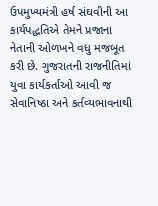ઉપમુખ્યમંત્રી હર્ષ સંઘવીની આ કાર્યપદ્ધતિએ તેમને પ્રજાના નેતાની ઓળખને વધુ મજબૂત કરી છે. ગુજરાતની રાજનીતિમાં યુવા કાર્યકર્તાઓ આવી જ સેવાનિષ્ઠા અને કર્તવ્યભાવનાથી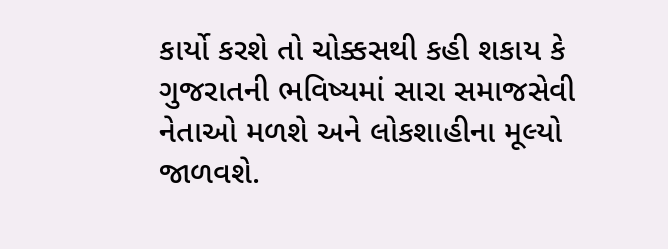કાર્યો કરશે તો ચોક્કસથી કહી શકાય કે ગુજરાતની ભવિષ્યમાં સારા સમાજસેવી નેતાઓ મળશે અને લોકશાહીના મૂલ્યો જાળવશે.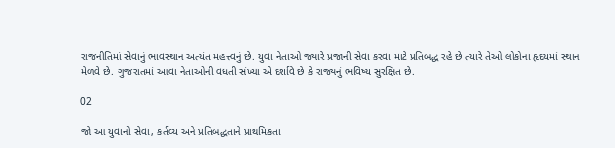રાજનીતિમાં સેવાનું ભાવસ્થાન અત્યંત મહત્ત્વનું છે. યુવા નેતાઓ જ્યારે પ્રજાની સેવા કરવા માટે પ્રતિબદ્ધ રહે છે ત્યારે તેઓ લોકોના હૃદયમાં સ્થાન મેળવે છે. ગુજરાતમાં આવા નેતાઓની વધતી સંખ્યા એ દર્શાવે છે કે રાજ્યનું ભવિષ્ય સુરક્ષિત છે.

02

જો આ યુવાનો સેવા, કર્તવ્ય અને પ્રતિબદ્ધતાને પ્રાથમિકતા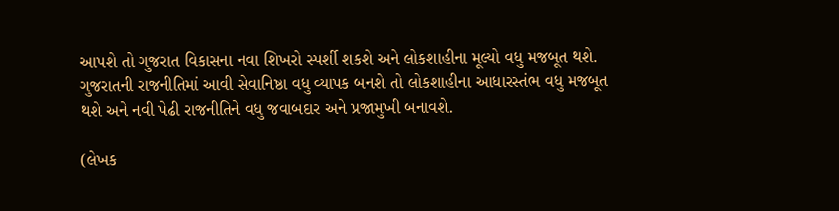આપશે તો ગુજરાત વિકાસના નવા શિખરો સ્પર્શી શકશે અને લોકશાહીના મૂલ્યો વધુ મજબૂત થશે. ગુજરાતની રાજનીતિમાં આવી સેવાનિષ્ઠા વધુ વ્યાપક બનશે તો લોકશાહીના આધારસ્તંભ વધુ મજબૂત થશે અને નવી પેઢી રાજનીતિને વધુ જવાબદાર અને પ્રજામુખી બનાવશે.

(લેખક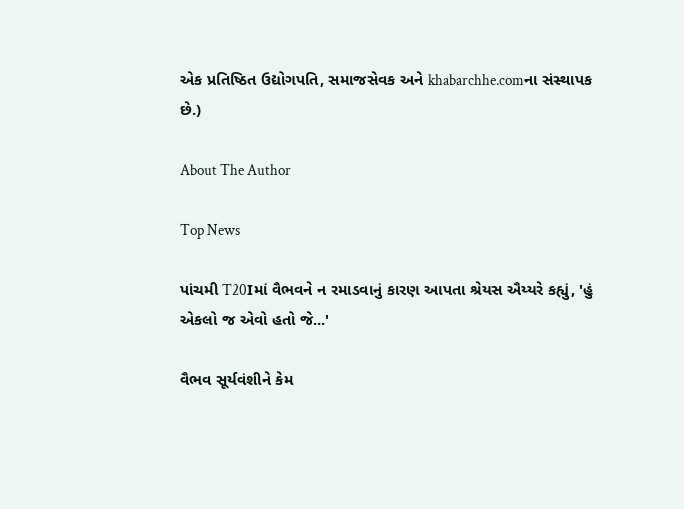એક પ્રતિષ્ઠિત ઉદ્યોગપતિ, સમાજસેવક અને khabarchhe.comના સંસ્થાપક છે.)

About The Author

Top News

પાંચમી T20Iમાં વૈભવને ન રમાડવાનું કારણ આપતા શ્રેયસ ઐય્યરે કહ્યું, 'હું એકલો જ એવો હતો જે...'

વૈભવ સૂર્યવંશીને કેમ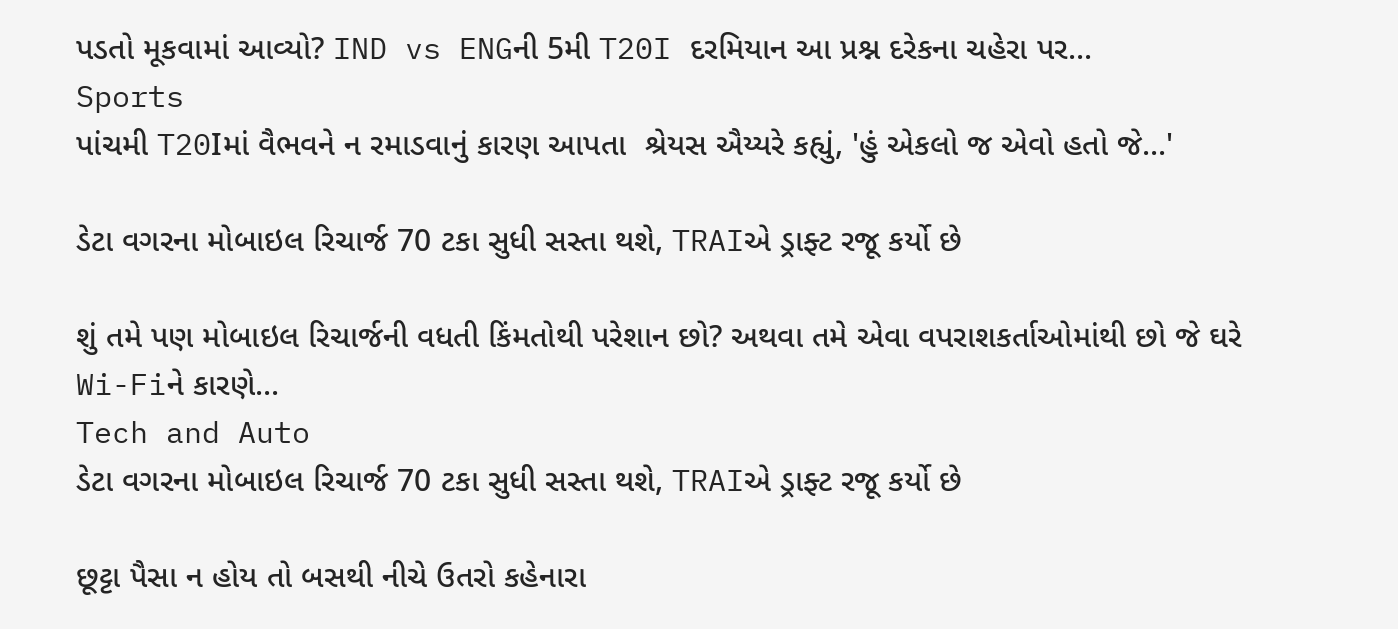પડતો મૂકવામાં આવ્યો? IND vs ENGની 5મી T20I દરમિયાન આ પ્રશ્ન દરેકના ચહેરા પર...
Sports
પાંચમી T20Iમાં વૈભવને ન રમાડવાનું કારણ આપતા  શ્રેયસ ઐય્યરે કહ્યું, 'હું એકલો જ એવો હતો જે...'

ડેટા વગરના મોબાઇલ રિચાર્જ 70 ટકા સુધી સસ્તા થશે, TRAIએ ડ્રાફ્ટ રજૂ કર્યો છે

શું તમે પણ મોબાઇલ રિચાર્જની વધતી કિંમતોથી પરેશાન છો? અથવા તમે એવા વપરાશકર્તાઓમાંથી છો જે ઘરે Wi-Fiને કારણે...
Tech and Auto
ડેટા વગરના મોબાઇલ રિચાર્જ 70 ટકા સુધી સસ્તા થશે, TRAIએ ડ્રાફ્ટ રજૂ કર્યો છે

છૂટ્ટા પૈસા ન હોય તો બસથી નીચે ઉતરો કહેનારા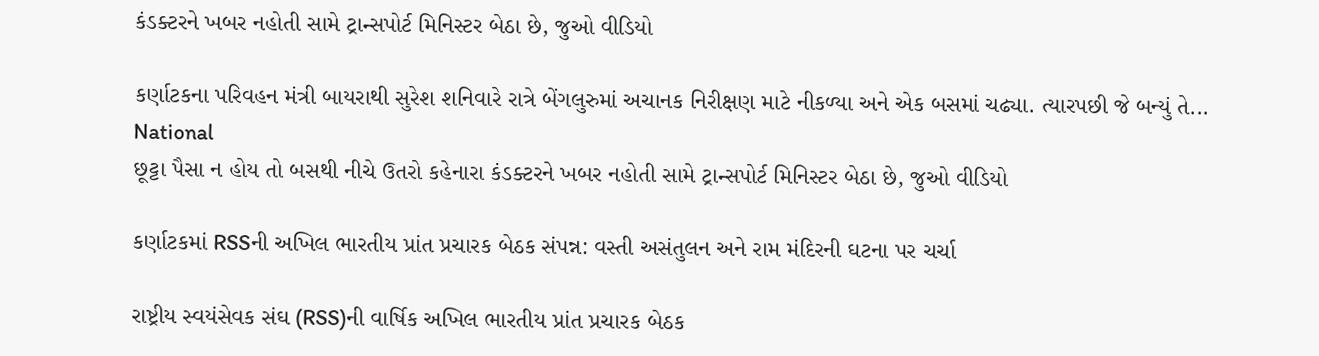કંડક્ટરને ખબર નહોતી સામે ટ્રાન્સપોર્ટ મિનિસ્ટર બેઠા છે, જુઓ વીડિયો

કર્ણાટકના પરિવહન મંત્રી બાયરાથી સુરેશ શનિવારે રાત્રે બેંગલુરુમાં અચાનક નિરીક્ષણ માટે નીકળ્યા અને એક બસમાં ચઢ્યા. ત્યારપછી જે બન્યું તે...
National
છૂટ્ટા પૈસા ન હોય તો બસથી નીચે ઉતરો કહેનારા કંડક્ટરને ખબર નહોતી સામે ટ્રાન્સપોર્ટ મિનિસ્ટર બેઠા છે, જુઓ વીડિયો

કર્ણાટકમાં RSSની અખિલ ભારતીય પ્રાંત પ્રચારક બેઠક સંપન્ન: વસ્તી અસંતુલન અને રામ મંદિરની ઘટના પર ચર્ચા

રાષ્ટ્રીય સ્વયંસેવક સંઘ (RSS)ની વાર્ષિક અખિલ ભારતીય પ્રાંત પ્રચારક બેઠક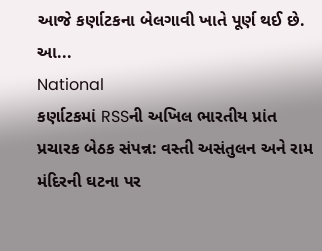આજે કર્ણાટકના બેલગાવી ખાતે પૂર્ણ થઈ છે. આ...
National
કર્ણાટકમાં RSSની અખિલ ભારતીય પ્રાંત પ્રચારક બેઠક સંપન્ન: વસ્તી અસંતુલન અને રામ મંદિરની ઘટના પર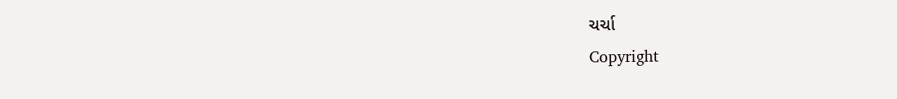ચર્ચા
Copyright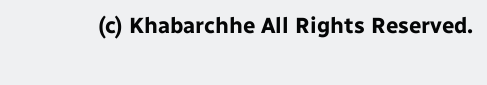(c) Khabarchhe All Rights Reserved.